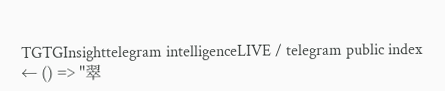TGTGInsighttelegram intelligenceLIVE / telegram public index
← () => "翠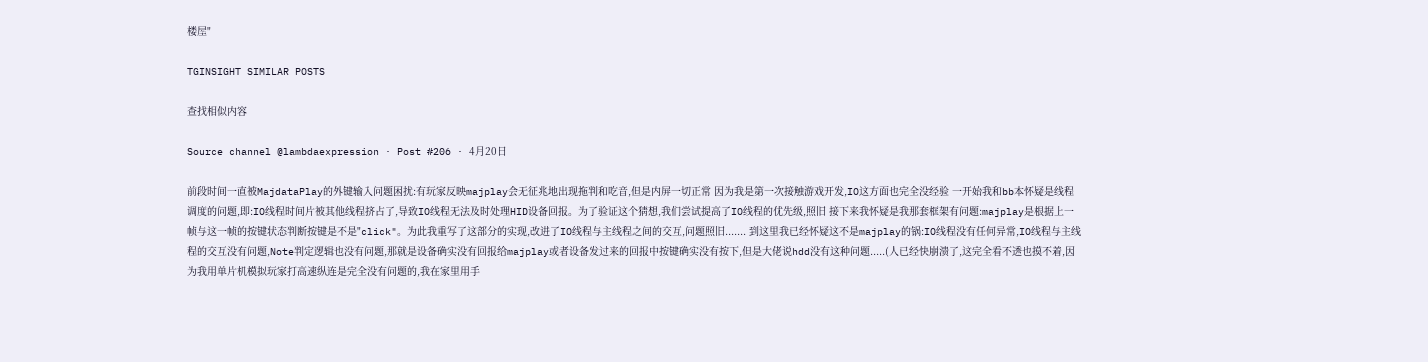楼屋"

TGINSIGHT SIMILAR POSTS

查找相似内容

Source channel @lambdaexpression · Post #206 · 4月20日

前段时间一直被MajdataPlay的外键输入问题困扰:有玩家反映majplay会无征兆地出现拖判和吃音,但是内屏一切正常 因为我是第一次接触游戏开发,IO这方面也完全没经验 一开始我和bb本怀疑是线程调度的问题,即:IO线程时间片被其他线程挤占了,导致IO线程无法及时处理HID设备回报。为了验证这个猜想,我们尝试提高了IO线程的优先级,照旧 接下来我怀疑是我那套框架有问题:majplay是根据上一帧与这一帧的按键状态判断按键是不是"click"。为此我重写了这部分的实现,改进了IO线程与主线程之间的交互,问题照旧....... 到这里我已经怀疑这不是majplay的锅:IO线程没有任何异常,IO线程与主线程的交互没有问题,Note判定逻辑也没有问题,那就是设备确实没有回报给majplay或者设备发过来的回报中按键确实没有按下,但是大佬说hdd没有这种问题.....(人已经快崩溃了,这完全看不透也摸不着,因为我用单片机模拟玩家打高速纵连是完全没有问题的,我在家里用手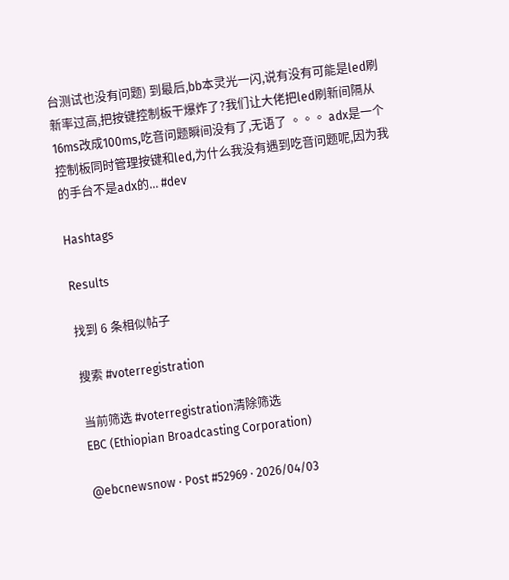台测试也没有问题) 到最后,bb本灵光一闪,说有没有可能是led刷新率过高,把按键控制板干爆炸了?我们让大佬把led刷新间隔从16ms改成100ms,吃音问题瞬间没有了,无语了 。。。 adx是一个控制板同时管理按键和led,为什么我没有遇到吃音问题呢,因为我的手台不是adx的... #dev

Hashtags

Results

找到 6 条相似帖子

搜索 #voterregistration

当前筛选 #voterregistration清除筛选
EBC (Ethiopian Broadcasting Corporation)

@ebcnewsnow · Post #52969 · 2026/04/03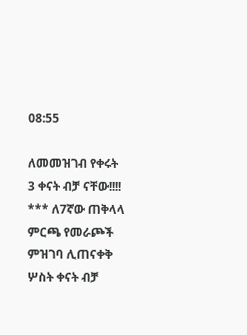08:55

ለመመዝገብ የቀሩት 3 ቀናት ብቻ ናቸው!!!! *** ለ7ኛው ጠቅላላ ምርጫ የመራጮች ምዝገባ ሊጠናቀቅ ሦስት ቀናት ብቻ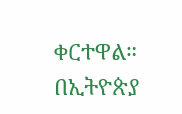ቀርተዋል። በኢትዮጵያ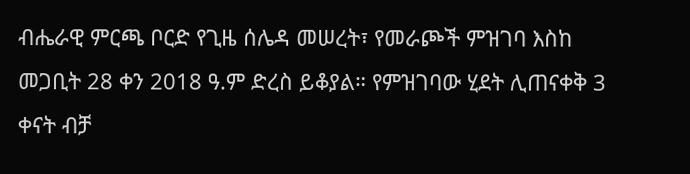ብሔራዊ ምርጫ ቦርድ የጊዜ ሰሌዳ መሠረት፣ የመራጮች ምዝገባ እስከ መጋቢት 28 ቀን 2018 ዓ.ም ድረስ ይቆያል። የምዝገባው ሂደት ሊጠናቀቅ 3 ቀናት ብቻ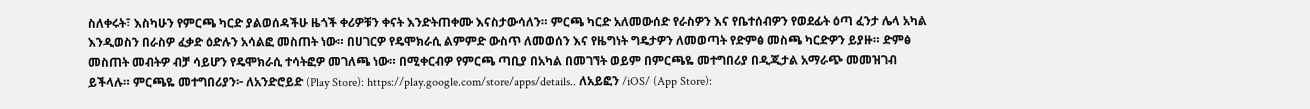ስለቀሩት፣ እስካሁን የምርጫ ካርድ ያልወሰዳችሁ ዜጎች ቀሪዎቹን ቀናት እንድትጠቀሙ እናስታውሳለን። ምርጫ ካርድ አለመውሰድ የራስዎን እና የቤተሰብዎን የወደፊት ዕጣ ፈንታ ሌላ አካል እንዲወስን በራስዎ ፈቃድ ዕድሉን አሳልፎ መስጠት ነው። በሀገርዎ የዴሞክራሲ ልምምድ ውስጥ ለመወሰን እና የዜግነት ግዴታዎን ለመወጣት የድምፅ መስጫ ካርድዎን ይያዙ። ድምፅ መስጠት መብትዎ ብቻ ሳይሆን የዴሞክራሲ ተሳትፎዎ መገለጫ ነው። በሚቀርብዎ የምርጫ ጣቢያ በአካል በመገኘት ወይም በምርጫዬ መተግበሪያ በዲጂታል አማራጭ መመዝገብ ይችላሉ። ምርጫዬ መተግበሪያን፦ ለአንድሮይድ (Play Store): https://play.google.com/store/apps/details.. ለአይፎን /iOS/ (App Store):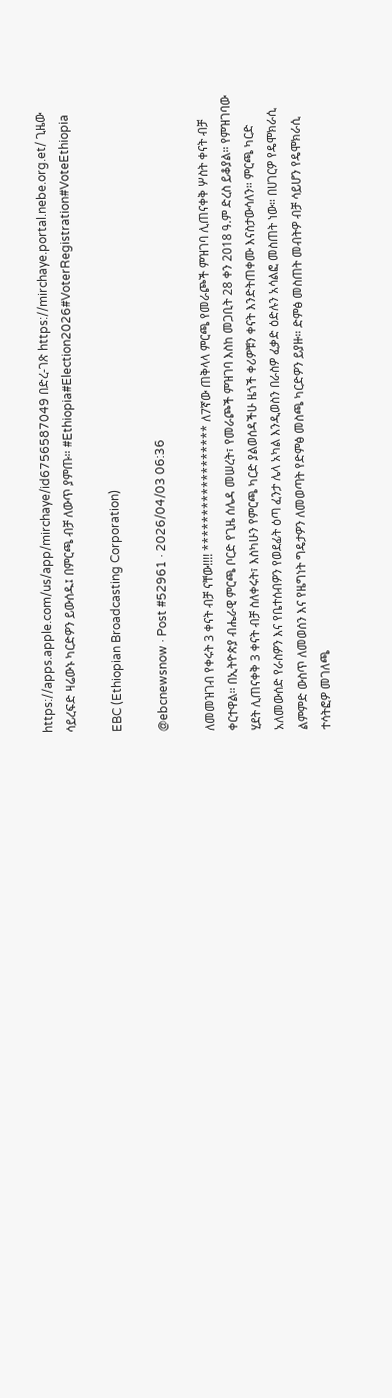https://apps.apple.com/us/app/mirchaye/id6756587049 በድረ-ገጽ https://mirchaye.portal.nebe.org.et/ ጊዜው ሳይረፍድ ዛሬውኑ ካርድዎን ይውሰዱ፤ በምርጫ ብቻ ለውጥ ያምጡ። #Ethiopia#Election2026#VoterRegistration#VoteEthiopia

EBC (Ethiopian Broadcasting Corporation)

@ebcnewsnow · Post #52961 · 2026/04/03 06:36

ለመመዝገብ የቀሩት 3 ቀናት ብቻ ናቸው!!!! ****************** ለ7ኛው ጠቅላላ ምርጫ የመራጮች ምዝገባ ሊጠናቀቅ ሦስት ቀናት ብቻ ቀርተዋል። በኢትዮጵያ ብሔራዊ ምርጫ ቦርድ የጊዜ ሰሌዳ መሠረት፣ የመራጮች ምዝገባ እስከ መጋቢት 28 ቀን 2018 ዓ.ም ድረስ ይቆያል። የምዝገባው ሂደት ሊጠናቀቅ 3 ቀናት ብቻ ስለቀሩት፣ እስካሁን የምርጫ ካርድ ያልወሰዳችሁ ዜጎች ቀሪዎቹን ቀናት እንድትጠቀሙ እናስታውሳለን። ምርጫ ካርድ አለመውሰድ የራስዎን እና የቤተሰብዎን የወደፊት ዕጣ ፈንታ ሌላ አካል እንዲወስን በራስዎ ፈቃድ ዕድሉን አሳልፎ መስጠት ነው። በሀገርዎ የዴሞክራሲ ልምምድ ውስጥ ለመወሰን እና የዜግነት ግዴታዎን ለመወጣት የድምፅ መስጫ ካርድዎን ይያዙ። ድምፅ መስጠት መብትዎ ብቻ ሳይሆን የዴሞክራሲ ተሳትፎዎ መገለጫ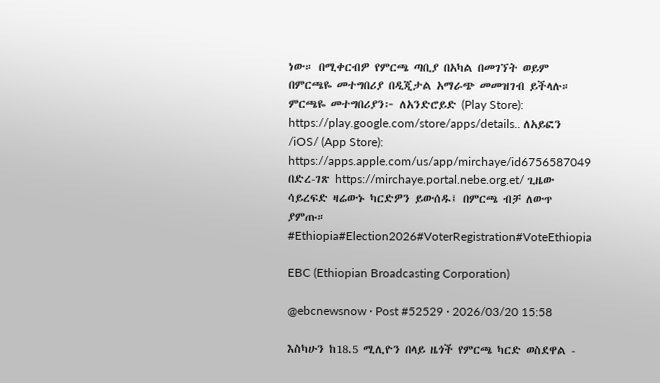ነው። በሚቀርብዎ የምርጫ ጣቢያ በአካል በመገኘት ወይም በምርጫዬ መተግበሪያ በዲጂታል አማራጭ መመዝገብ ይችላሉ። ምርጫዬ መተግበሪያን፦ ለአንድሮይድ (Play Store): https://play.google.com/store/apps/details.. ለአይፎን /iOS/ (App Store): https://apps.apple.com/us/app/mirchaye/id6756587049 በድረ-ገጽ https://mirchaye.portal.nebe.org.et/ ጊዜው ሳይረፍድ ዛሬውኑ ካርድዎን ይውሰዱ፤ በምርጫ ብቻ ለውጥ ያምጡ። #Ethiopia#Election2026#VoterRegistration#VoteEthiopia

EBC (Ethiopian Broadcasting Corporation)

@ebcnewsnow · Post #52529 · 2026/03/20 15:58

እስካሁን ከ18.5 ሚሊዮን በላይ ዜጎች የምርጫ ካርድ ወስደዋል -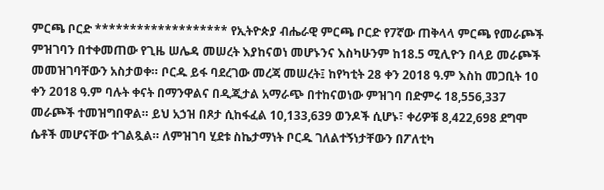ምርጫ ቦርድ ******************* የኢትዮጵያ ብሔራዊ ምርጫ ቦርድ የ7ኛው ጠቅላላ ምርጫ የመራጮች ምዝገባን በተቀመጠው የጊዜ ሠሌዳ መሠረት እያከናወነ መሆኑንና እስካሁንም ከ18.5 ሚሊዮን በላይ መራጮች መመዝገባቸውን አስታወቀ። ቦርዱ ይፋ ባደረገው መረጃ መሠረት፤ ከየካቲት 28 ቀን 2018 ዓ.ም እስከ መጋቢት 10 ቀን 2018 ዓ.ም ባሉት ቀናት በማንዋልና በዲጂታል አማራጭ በተከናወነው ምዝገባ በድምሩ 18,556,337 መራጮች ተመዝግበዋል። ይህ አኃዝ በጾታ ሲከፋፈል 10,133,639 ወንዶች ሲሆኑ፣ ቀሪዎቹ 8,422,698 ደግሞ ሴቶች መሆናቸው ተገልጿል። ለምዝገባ ሂደቱ ስኬታማነት ቦርዱ ገለልተኝነታቸውን በፖለቲካ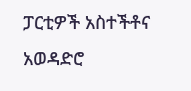ፓርቲዎች አስተችቶና አወዳድሮ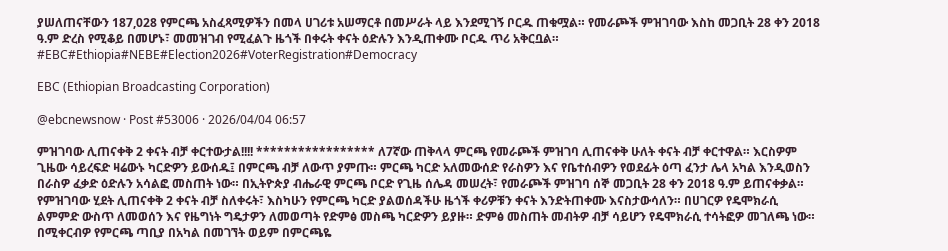ያሠለጠናቸውን 187,028 የምርጫ አስፈጻሚዎችን በመላ ሀገሪቱ አሠማርቶ በመሥራት ላይ እንደሚገኝ ቦርዱ ጠቁሟል። የመራጮች ምዝገባው እስከ መጋቢት 28 ቀን 2018 ዓ.ም ድረስ የሚቆይ በመሆኑ፣ መመዝገብ የሚፈልጉ ዜጎች በቀሩት ቀናት ዕድሉን እንዲጠቀሙ ቦርዱ ጥሪ አቅርቧል። #EBC#Ethiopia#NEBE#Election2026#VoterRegistration#Democracy

EBC (Ethiopian Broadcasting Corporation)

@ebcnewsnow · Post #53006 · 2026/04/04 06:57

ምዝገባው ሊጠናቀቅ 2 ቀናት ብቻ ቀርተውታል!!!! ***************** ለ7ኛው ጠቅላላ ምርጫ የመራጮች ምዝገባ ሊጠናቀቅ ሁለት ቀናት ብቻ ቀርተዋል። እርስዎም ጊዜው ሳይረፍድ ዛሬውኑ ካርድዎን ይውሰዱ፤ በምርጫ ብቻ ለውጥ ያምጡ። ምርጫ ካርድ አለመውሰድ የራስዎን እና የቤተሰብዎን የወደፊት ዕጣ ፈንታ ሌላ አካል እንዲወስን በራስዎ ፈቃድ ዕድሉን አሳልፎ መስጠት ነው። በኢትዮጵያ ብሔራዊ ምርጫ ቦርድ የጊዜ ሰሌዳ መሠረት፣ የመራጮች ምዝገባ ሰኞ መጋቢት 28 ቀን 2018 ዓ.ም ይጠናቀቃል። የምዝገባው ሂደት ሊጠናቀቅ 2 ቀናት ብቻ ስለቀሩት፣ እስካሁን የምርጫ ካርድ ያልወሰዳችሁ ዜጎች ቀሪዎቹን ቀናት እንድትጠቀሙ እናስታውሳለን። በሀገርዎ የዴሞክራሲ ልምምድ ውስጥ ለመወሰን እና የዜግነት ግዴታዎን ለመወጣት የድምፅ መስጫ ካርድዎን ይያዙ። ድምፅ መስጠት መብትዎ ብቻ ሳይሆን የዴሞክራሲ ተሳትፎዎ መገለጫ ነው። በሚቀርብዎ የምርጫ ጣቢያ በአካል በመገኘት ወይም በምርጫዬ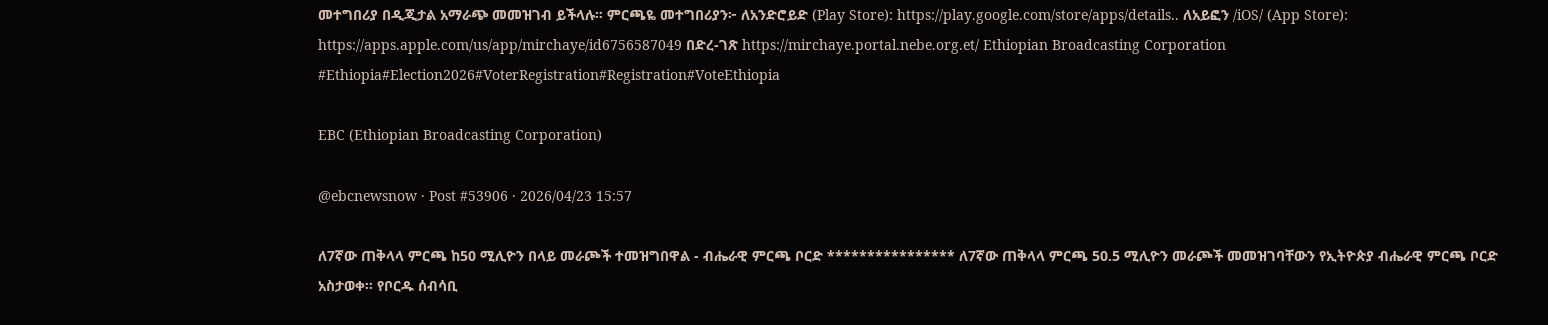መተግበሪያ በዲጂታል አማራጭ መመዝገብ ይችላሉ። ምርጫዬ መተግበሪያን፦ ለአንድሮይድ (Play Store): https://play.google.com/store/apps/details.. ለአይፎን /iOS/ (App Store): https://apps.apple.com/us/app/mirchaye/id6756587049 በድረ-ገጽ https://mirchaye.portal.nebe.org.et/ Ethiopian Broadcasting Corporation #Ethiopia#Election2026#VoterRegistration#Registration#VoteEthiopia

EBC (Ethiopian Broadcasting Corporation)

@ebcnewsnow · Post #53906 · 2026/04/23 15:57

ለ7ኛው ጠቅላላ ምርጫ ከ50 ሚሊዮን በላይ መራጮች ተመዝግበዋል - ብሔራዊ ምርጫ ቦርድ **************** ለ7ኛው ጠቅላላ ምርጫ 50.5 ሚሊዮን መራጮች መመዝገባቸውን የኢትዮጵያ ብሔራዊ ምርጫ ቦርድ አስታወቀ። የቦርዱ ሰብሳቢ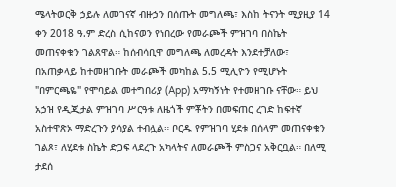ሜላትወርቅ ኃይሉ ለመገናኛ ብዙኃን በሰጡት መግለጫ፣ እስከ ትናንት ሚያዚያ 14 ቀን 2018 ዓ.ም ድረስ ሲከናወን የነበረው የመራጮች ምዝገባ በስኬት መጠናቀቁን ገልጸዋል። ከሰብሳቢዋ መግለጫ ለመረዳት እንደተቻለው፣ በአጠቃላይ ከተመዘገቡት መራጮች መካከል 5.5 ሚሊዮን የሚሆኑት "በምርጫዬ" የሞባይል መተግበሪያ (App) አማካኝነት የተመዘገቡ ናቸው። ይህ አኃዝ የዲጂታል ምዝገባ ሥርዓቱ ለዜጎች ምቾትን በመፍጠር ረገድ ከፍተኛ አስተዋጽኦ ማድረጉን ያሳያል ተብሏል። ቦርዱ የምዝገባ ሂደቱ በሰላም መጠናቀቁን ገልጾ፣ ለሂደቱ ስኬት ድጋፍ ላደረጉ አካላትና ለመራጮች ምስጋና አቅርቧል። በለሚ ታደሰ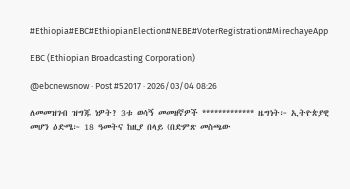#Ethiopia#EBC#EthiopianElection#NEBE#VoterRegistration#MirechayeApp

EBC (Ethiopian Broadcasting Corporation)

@ebcnewsnow · Post #52017 · 2026/03/04 08:26

ለመመዝገብ ዝግጁ ነዎት? 3ቱ ወሳኝ መመዘኛዎች ************* ዜግነት፦ ኢትዮጵያዊ መሆን ዕድሜ፦ 18 ዓመትና ከዚያ በላይ (በድምጽ መስጫው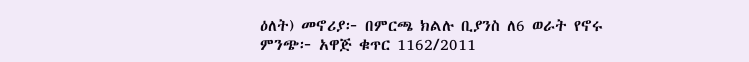ዕለት) መኖሪያ፦ በምርጫ ክልሉ ቢያንስ ለ6 ወራት የኖሩ ምንጭ፦ አዋጅ ቁጥር 1162/2011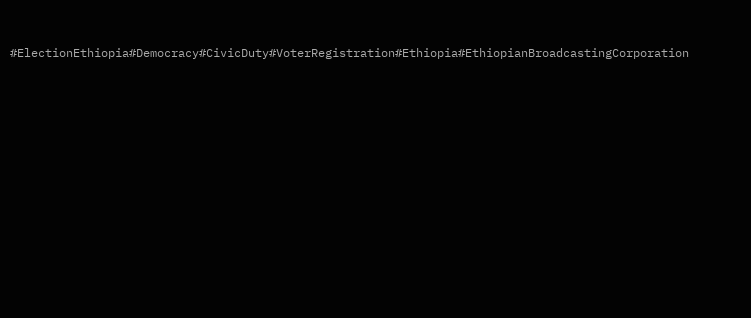#ElectionEthiopia#Democracy#CivicDuty#VoterRegistration#Ethiopia#EthiopianBroadcastingCorporation